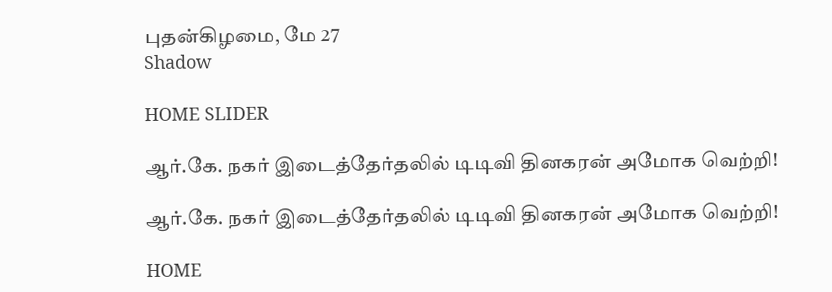புதன்கிழமை, மே 27
Shadow

HOME SLIDER

ஆர்.கே. நகர் இடைத்தேர்தலில் டிடிவி தினகரன் அமோக வெற்றி!

ஆர்.கே. நகர் இடைத்தேர்தலில் டிடிவி தினகரன் அமோக வெற்றி!

HOME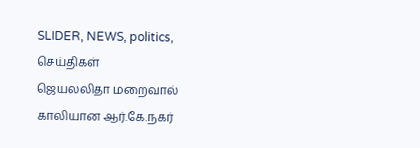SLIDER, NEWS, politics, செய்திகள்
ஜெயலலிதா மறைவால் காலியான ஆர்.கே.நகர்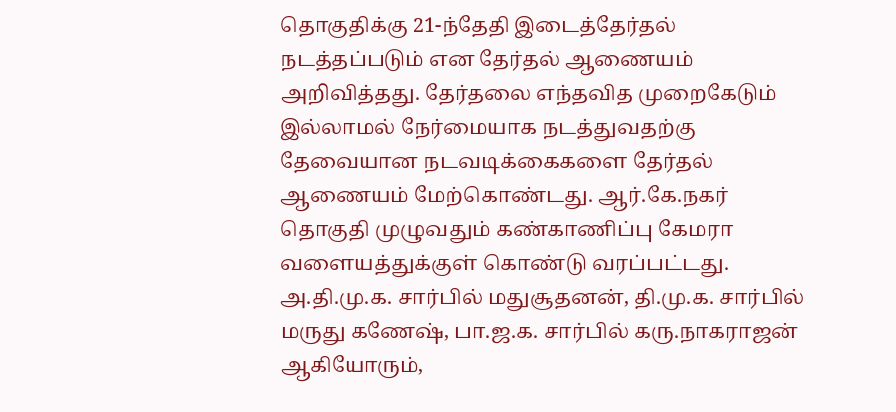தொகுதிக்கு 21-ந்தேதி இடைத்தேர்தல் நடத்தப்படும் என தேர்தல் ஆணையம் அறிவித்தது. தேர்தலை எந்தவித முறைகேடும் இல்லாமல் நேர்மையாக நடத்துவதற்கு தேவையான நடவடிக்கைகளை தேர்தல் ஆணையம் மேற்கொண்டது. ஆர்.கே.நகர் தொகுதி முழுவதும் கண்காணிப்பு கேமரா வளையத்துக்குள் கொண்டு வரப்பட்டது. அ.தி.மு.க. சார்பில் மதுசூதனன், தி.மு.க. சார்பில் மருது கணேஷ், பா.ஜ.க. சார்பில் கரு.நாகராஜன் ஆகியோரும்,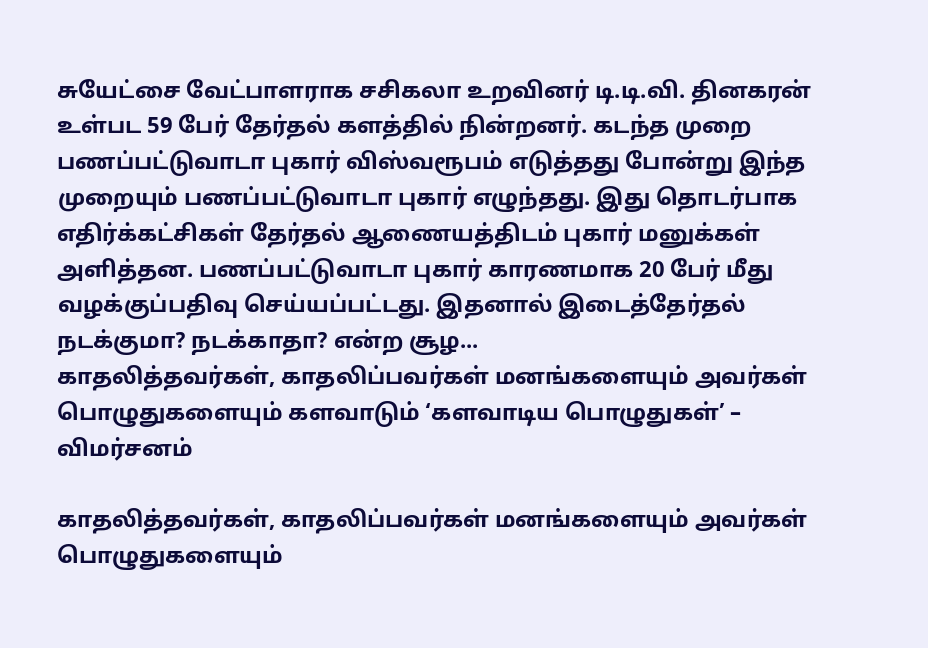சுயேட்சை வேட்பாளராக சசிகலா உறவினர் டி.டி.வி. தினகரன் உள்பட 59 பேர் தேர்தல் களத்தில் நின்றனர். கடந்த முறை பணப்பட்டுவாடா புகார் விஸ்வரூபம் எடுத்தது போன்று இந்த முறையும் பணப்பட்டுவாடா புகார் எழுந்தது. இது தொடர்பாக எதிர்க்கட்சிகள் தேர்தல் ஆணையத்திடம் புகார் மனுக்கள் அளித்தன. பணப்பட்டுவாடா புகார் காரணமாக 20 பேர் மீது வழக்குப்பதிவு செய்யப்பட்டது. இதனால் இடைத்தேர்தல் நடக்குமா? நடக்காதா? என்ற சூழ...
காதலித்தவர்கள், காதலிப்பவர்கள் மனங்களையும் அவர்கள் பொழுதுகளையும் களவாடும் ‘களவாடிய பொழுதுகள்’ – விமர்சனம்

காதலித்தவர்கள், காதலிப்பவர்கள் மனங்களையும் அவர்கள் பொழுதுகளையும்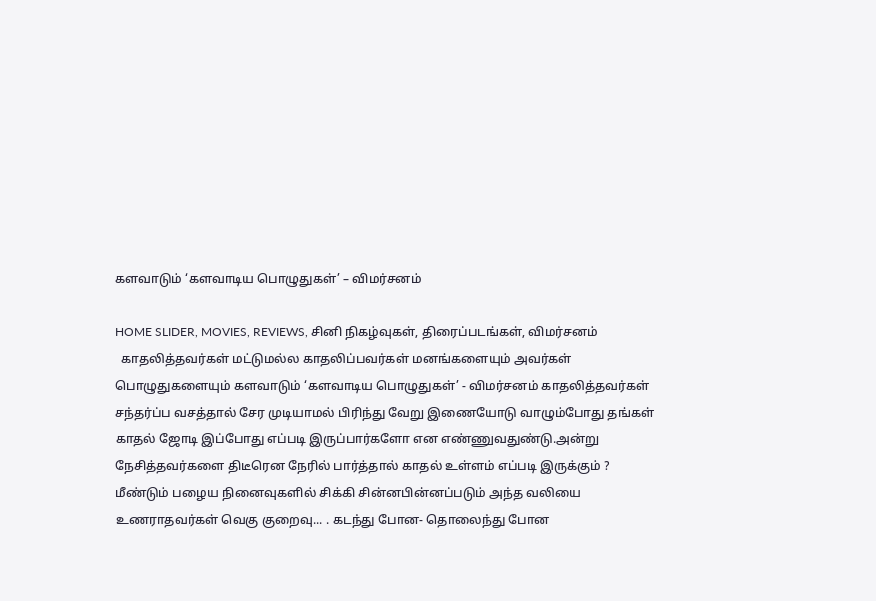களவாடும் ‘களவாடிய பொழுதுகள்’ – விமர்சனம்

HOME SLIDER, MOVIES, REVIEWS, சினி நிகழ்வுகள், திரைப்படங்கள், விமர்சனம்
  காதலித்தவர்கள் மட்டுமல்ல காதலிப்பவர்கள் மனங்களையும் அவர்கள் பொழுதுகளையும் களவாடும் ‘களவாடிய பொழுதுகள்’ - விமர்சனம் காதலித்தவர்கள் சந்தர்ப்ப வசத்தால் சேர முடியாமல் பிரிந்து வேறு இணையோடு வாழும்போது தங்கள் காதல் ஜோடி இப்போது எப்படி இருப்பார்களோ என எண்ணுவதுண்டு.அன்று நேசித்தவர்களை திடீரென நேரில் பார்த்தால் காதல் உள்ளம் எப்படி இருக்கும் ? மீண்டும் பழைய நினைவுகளில் சிக்கி சின்னபின்னப்படும் அந்த வலியை உணராதவர்கள் வெகு குறைவு... . கடந்து போன- தொலைந்து போன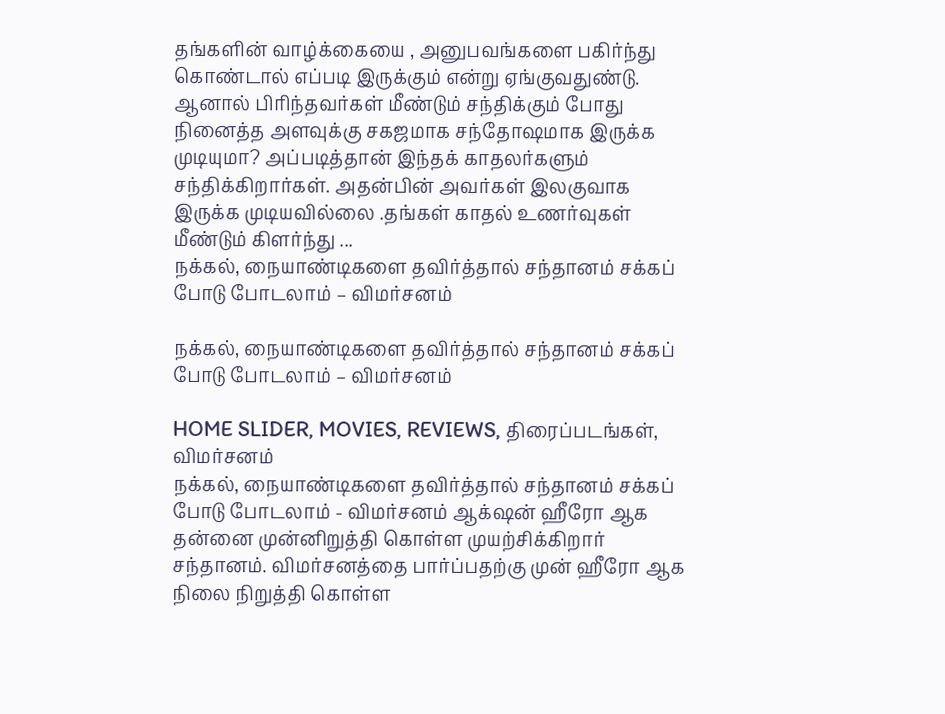தங்களின் வாழ்க்கையை , அனுபவங்களை பகிர்ந்து கொண்டால் எப்படி இருக்கும் என்று ஏங்குவதுண்டு. ஆனால் பிரிந்தவர்கள் மீண்டும் சந்திக்கும் போது நினைத்த அளவுக்கு சகஜமாக சந்தோஷமாக இருக்க முடியுமா? அப்படித்தான் இந்தக் காதலர்களும் சந்திக்கிறார்கள். அதன்பின் அவர்கள் இலகுவாக இருக்க முடியவில்லை .தங்கள் காதல் உணர்வுகள் மீண்டும் கிளர்ந்து ...
நக்கல், நையாண்டிகளை தவிர்த்தால் சந்தானம் சக்கப் போடு போடலாம் – விமர்சனம்

நக்கல், நையாண்டிகளை தவிர்த்தால் சந்தானம் சக்கப் போடு போடலாம் – விமர்சனம்

HOME SLIDER, MOVIES, REVIEWS, திரைப்படங்கள், விமர்சனம்
நக்கல், நையாண்டிகளை தவிர்த்தால் சந்தானம் சக்கப் போடு போடலாம் - விமர்சனம் ஆக்‌ஷன் ஹீரோ ஆக தன்னை முன்னிறுத்தி கொள்ள முயற்சிக்கிறார் சந்தானம். விமர்சனத்தை பார்ப்பதற்கு முன் ஹீரோ ஆக நிலை நிறுத்தி கொள்ள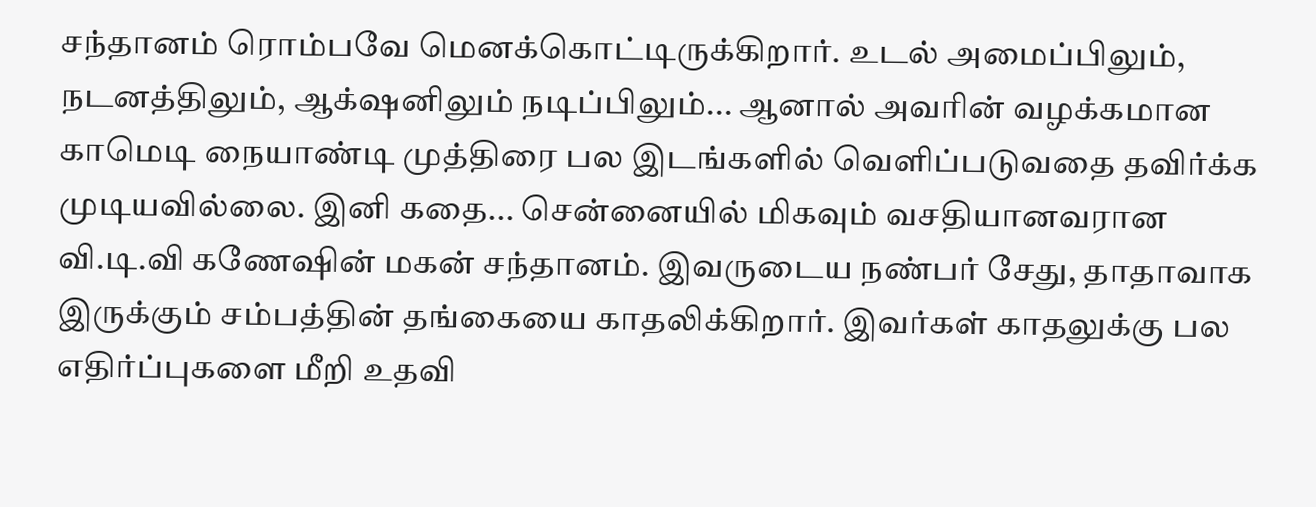சந்தானம் ரொம்பவே மெனக்கொட்டிருக்கிறார். உடல் அமைப்பிலும், நடனத்திலும், ஆக்‌ஷனிலும் நடிப்பிலும்... ஆனால் அவரின் வழக்கமான காமெடி நையாண்டி முத்திரை பல இடங்களில் வெளிப்படுவதை தவிர்க்க முடியவில்லை. இனி கதை... சென்னையில் மிகவும் வசதியானவரான வி.டி.வி கணேஷின் மகன் சந்தானம். இவருடைய நண்பர் சேது, தாதாவாக இருக்கும் சம்பத்தின் தங்கையை காதலிக்கிறார். இவர்கள் காதலுக்கு பல எதிர்ப்புகளை மீறி உதவி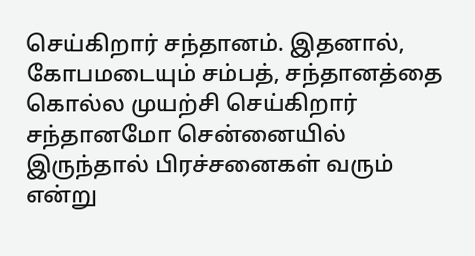செய்கிறார் சந்தானம். இதனால், கோபமடையும் சம்பத், சந்தானத்தை கொல்ல முயற்சி செய்கிறார் சந்தானமோ சென்னையில் இருந்தால் பிரச்சனைகள் வரும் என்று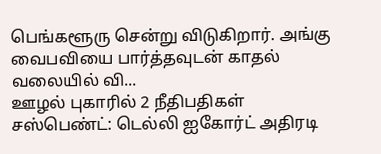பெங்களூரு சென்று விடுகிறார். அங்கு வைபவியை பார்த்தவுடன் காதல் வலையில் வி...
ஊழல் புகாரில் 2 நீதிபதிகள் சஸ்பெண்ட்: டெல்லி ஐகோர்ட் அதிரடி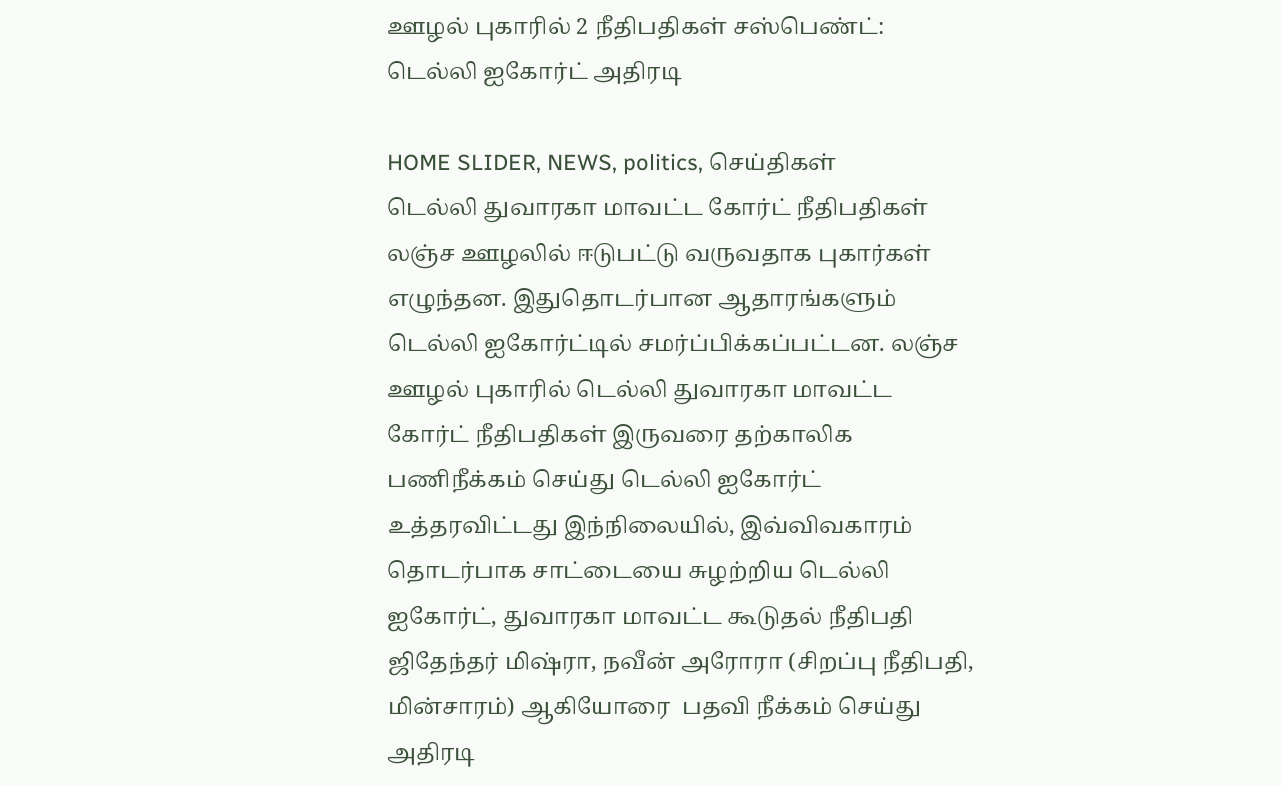ஊழல் புகாரில் 2 நீதிபதிகள் சஸ்பெண்ட்: டெல்லி ஐகோர்ட் அதிரடி

HOME SLIDER, NEWS, politics, செய்திகள்
டெல்லி துவாரகா மாவட்ட கோர்ட் நீதிபதிகள் லஞ்ச ஊழலில் ஈடுபட்டு வருவதாக புகார்கள் எழுந்தன. இதுதொடர்பான ஆதாரங்களும் டெல்லி ஐகோர்ட்டில் சமர்ப்பிக்கப்பட்டன. லஞ்ச ஊழல் புகாரில் டெல்லி துவாரகா மாவட்ட கோர்ட் நீதிபதிகள் இருவரை தற்காலிக பணிநீக்கம் செய்து டெல்லி ஐகோர்ட்  உத்தரவிட்டது இந்நிலையில், இவ்விவகாரம் தொடர்பாக சாட்டையை சுழற்றிய டெல்லி ஐகோர்ட், துவாரகா மாவட்ட கூடுதல் நீதிபதி ஜிதேந்தர் மிஷ்ரா, நவீன் அரோரா (சிறப்பு நீதிபதி, மின்சாரம்) ஆகியோரை  பதவி நீக்கம் செய்து அதிரடி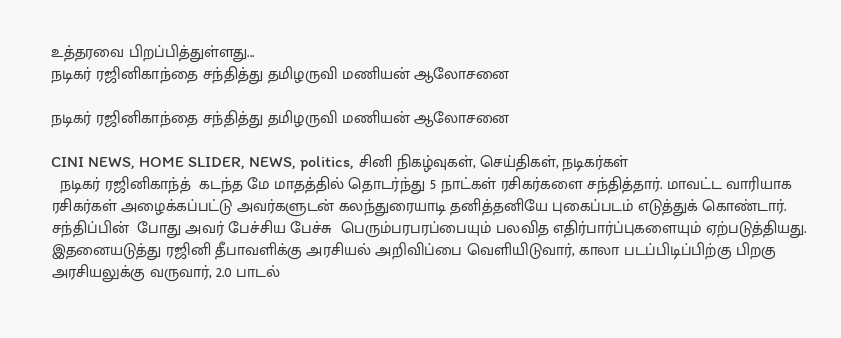உத்தரவை பிறப்பித்துள்ளது...
நடிகர் ரஜினிகாந்தை சந்தித்து தமிழருவி மணியன் ஆலோசனை

நடிகர் ரஜினிகாந்தை சந்தித்து தமிழருவி மணியன் ஆலோசனை

CINI NEWS, HOME SLIDER, NEWS, politics, சினி நிகழ்வுகள், செய்திகள், நடிகர்கள்
  நடிகர் ரஜினிகாந்த்  கடந்த மே மாதத்தில் தொடர்ந்து 5 நாட்கள் ரசிகர்களை சந்தித்தார். மாவட்ட வாரியாக ரசிகர்கள் அழைக்கப்பட்டு அவர்களுடன் கலந்துரையாடி தனித்தனியே புகைப்படம் எடுத்துக் கொண்டார். சந்திப்பின்  போது அவர் பேச்சிய பேச்சு  பெரும்பரபரப்பையும் பலவித எதிர்பார்ப்புகளையும் ஏற்படுத்தியது. இதனையடுத்து ரஜினி தீபாவளிக்கு அரசியல் அறிவிப்பை வெளியிடுவார், காலா படப்பிடிப்பிற்கு பிறகு அரசியலுக்கு வருவார், 2.0 பாடல்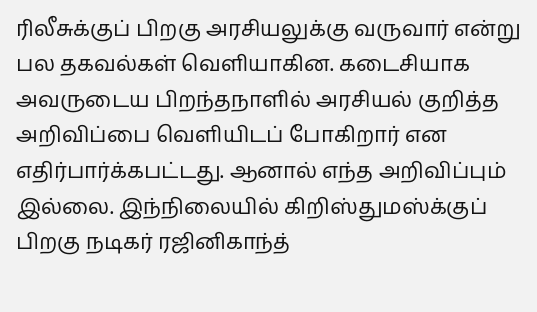ரிலீசுக்குப் பிறகு அரசியலுக்கு வருவார் என்று பல தகவல்கள் வெளியாகின. கடைசியாக அவருடைய பிறந்தநாளில் அரசியல் குறித்த அறிவிப்பை வெளியிடப் போகிறார் என எதிர்பார்க்கபட்டது. ஆனால் எந்த அறிவிப்பும் இல்லை. இந்நிலையில் கிறிஸ்துமஸ்க்குப் பிறகு நடிகர் ரஜினிகாந்த்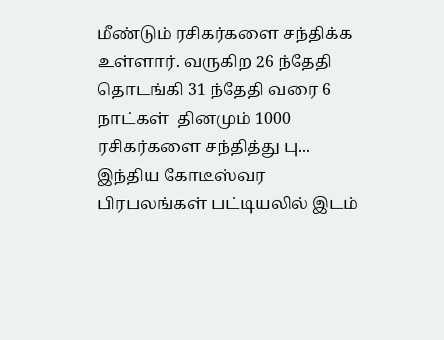மீண்டும் ரசிகர்களை சந்திக்க உள்ளார். வருகிற 26 ந்தேதி தொடங்கி 31 ந்தேதி வரை 6 நாட்கள்  தினமும் 1000 ரசிகர்களை சந்தித்து பு...
இந்திய கோடீஸ்வர பிரபலங்கள் பட்டியலில் இடம்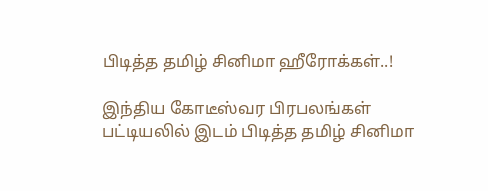பிடித்த தமிழ் சினிமா ஹீரோக்கள்..!

இந்திய கோடீஸ்வர பிரபலங்கள் பட்டியலில் இடம் பிடித்த தமிழ் சினிமா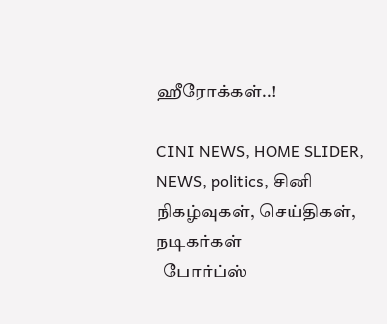ஹீரோக்கள்..!

CINI NEWS, HOME SLIDER, NEWS, politics, சினி நிகழ்வுகள், செய்திகள், நடிகர்கள்
  போர்ப்ஸ்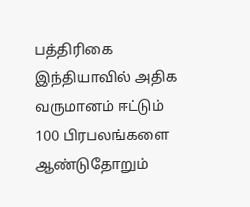பத்திரிகை இந்தியாவில் அதிக வருமானம் ஈட்டும் 100 பிரபலங்களை ஆண்டுதோறும்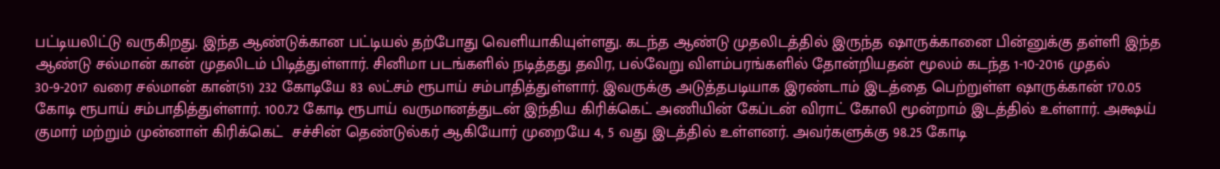பட்டியலிட்டு வருகிறது. இந்த ஆண்டுக்கான பட்டியல் தற்போது வெளியாகியுள்ளது. கடந்த ஆண்டு முதலிடத்தில் இருந்த ஷாருக்கானை பின்னுக்கு தள்ளி இந்த ஆண்டு சல்மான் கான் முதலிடம் பிடித்துள்ளார். சினிமா படங்களில் நடித்தது தவிர, பல்வேறு விளம்பரங்களில் தோன்றியதன் மூலம் கடந்த 1-10-2016 முதல் 30-9-2017 வரை சல்மான் கான்(51) 232 கோடியே 83 லட்சம் ரூபாய் சம்பாதித்துள்ளார். இவருக்கு அடுத்தபடியாக இரண்டாம் இடத்தை பெற்றுள்ள ஷாருக்கான் 170.05 கோடி ரூபாய் சம்பாதித்துள்ளார். 100.72 கோடி ரூபாய் வருமானத்துடன் இந்திய கிரிக்கெட் அணியின் கேப்டன் விராட் கோலி மூன்றாம் இடத்தில் உள்ளார். அக்ஷய் குமார் மற்றும் முன்னாள் கிரிக்கெட்  சச்சின் தெண்டுல்கர் ஆகியோர் முறையே 4, 5 வது இடத்தில் உள்ளனர். அவர்களுக்கு 98.25 கோடி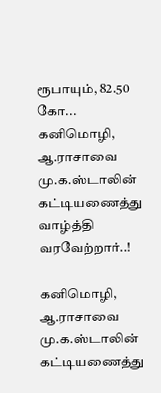ரூபாயும், 82.50 கோ...
கனிமொழி, ஆ.ராசாவை மு.க.ஸ்டாலின் கட்டியணைத்து வாழ்த்தி வரவேற்றார்..!

கனிமொழி, ஆ.ராசாவை மு.க.ஸ்டாலின் கட்டியணைத்து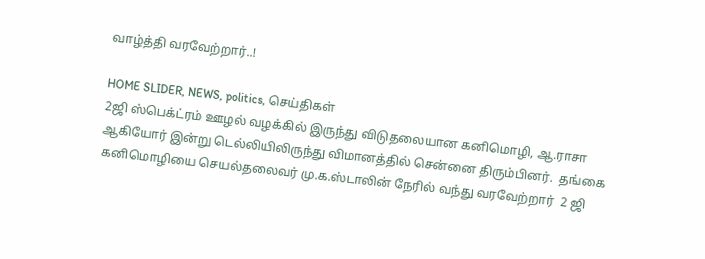வாழ்த்தி வரவேற்றார்..!

HOME SLIDER, NEWS, politics, செய்திகள்
2ஜி ஸ்பெக்ட்ரம் ஊழல் வழக்கில் இருந்து விடுதலையான கனிமொழி, ஆ.ராசா ஆகியோர் இன்று டெல்லியிலிருந்து விமானத்தில் சென்னை திரும்பினர்.  தங்கை கனிமொழியை செயல்தலைவர் மு.க.ஸ்டாலின் நேரில் வந்து வரவேற்றார்  2 ஜி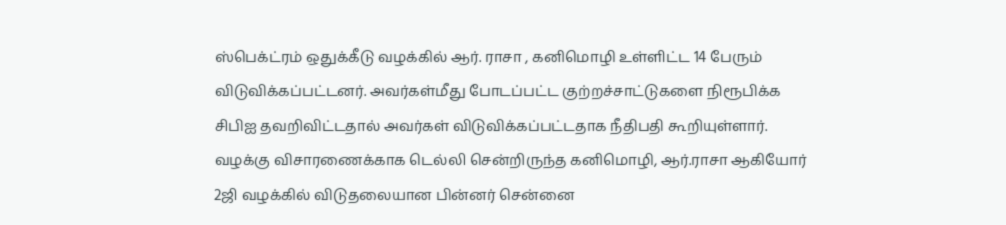ஸ்பெக்ட்ரம் ஒதுக்கீடு வழக்கில் ஆர். ராசா , கனிமொழி உள்ளிட்ட 14 பேரும் விடுவிக்கப்பட்டனர். அவர்கள்மீது போடப்பட்ட குற்றச்சாட்டுகளை நிரூபிக்க சிபிஐ தவறிவிட்டதால் அவர்கள் விடுவிக்கப்பட்டதாக நீதிபதி கூறியுள்ளார். வழக்கு விசாரணைக்காக டெல்லி சென்றிருந்த கனிமொழி, ஆர்.ராசா ஆகியோர் 2ஜி வழக்கில் விடுதலையான பின்னர் சென்னை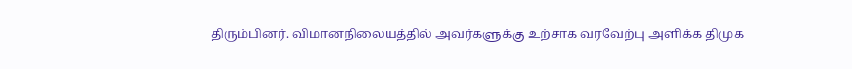திரும்பினர். விமானநிலையத்தில் அவர்களுக்கு உற்சாக வரவேற்பு அளிக்க திமுக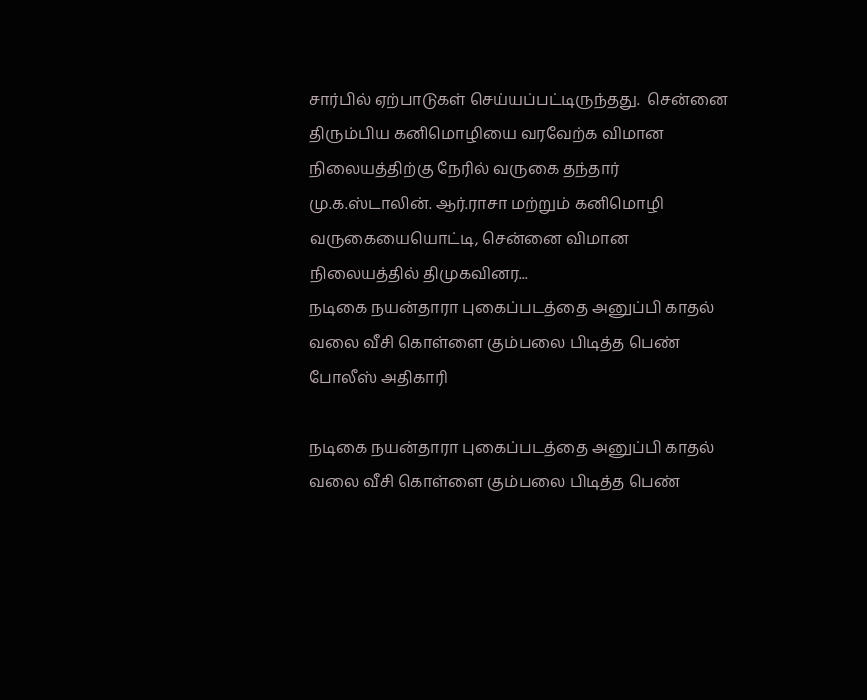சார்பில் ஏற்பாடுகள் செய்யப்பட்டிருந்தது.  சென்னை திரும்பிய கனிமொழியை வரவேற்க விமான நிலையத்திற்கு நேரில் வருகை தந்தார் மு.க.ஸ்டாலின். ஆர்.ராசா மற்றும் கனிமொழி வருகையையொட்டி, சென்னை விமான நிலையத்தில் திமுகவினர...
நடிகை நயன்தாரா புகைப்படத்தை அனுப்பி காதல் வலை வீசி கொள்ளை கும்பலை பிடித்த பெண் போலீஸ் அதிகாரி

நடிகை நயன்தாரா புகைப்படத்தை அனுப்பி காதல் வலை வீசி கொள்ளை கும்பலை பிடித்த பெண்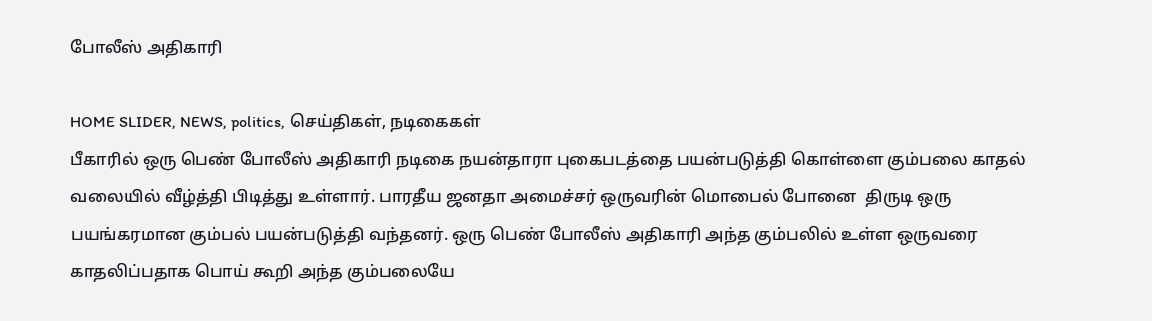போலீஸ் அதிகாரி

HOME SLIDER, NEWS, politics, செய்திகள், நடிகைகள்
பீகாரில் ஒரு பெண் போலீஸ் அதிகாரி நடிகை நயன்தாரா புகைபடத்தை பயன்படுத்தி கொள்ளை கும்பலை காதல் வலையில் வீழ்த்தி பிடித்து உள்ளார். பாரதீய ஜனதா அமைச்சர் ஒருவரின் மொபைல் போனை  திருடி ஒரு பயங்கரமான கும்பல் பயன்படுத்தி வந்தனர். ஒரு பெண் போலீஸ் அதிகாரி அந்த கும்பலில் உள்ள ஒருவரை காதலிப்பதாக பொய் கூறி அந்த கும்பலையே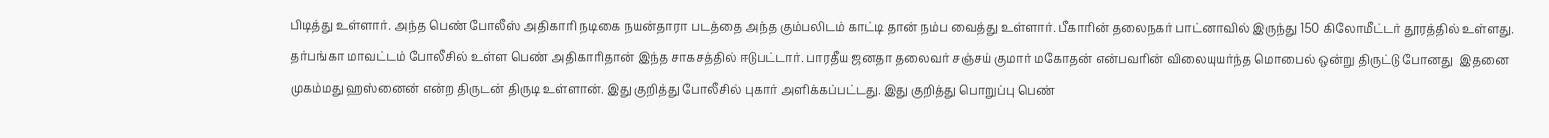பிடித்து உள்ளார். அந்த பெண் போலீஸ் அதிகாரி நடிகை நயன்தாரா படத்தை அந்த கும்பலிடம் காட்டி தான் நம்ப வைத்து உள்ளார். பீகாரின் தலைநகர் பாட்னாவில் இருந்து 150 கிலோமீட்டர் தூரத்தில் உள்ளது.  தர்பங்கா மாவட்டம் போலீசில் உள்ள பெண் அதிகாரிதான் இந்த சாகசத்தில் ஈடுபட்டார். பாரதீய ஜனதா தலைவர் சஞ்சய் குமார் மகோதன் என்பவரின் விலையுயர்ந்த மொபைல் ஒன்று திருட்டு போனது  இதனை முகம்மது ஹஸ்னைன் என்ற திருடன் திருடி உள்ளான். இது குறித்து போலீசில் புகார் அளிக்கப்பட்டது. இது குறித்து பொறுப்பு பெண்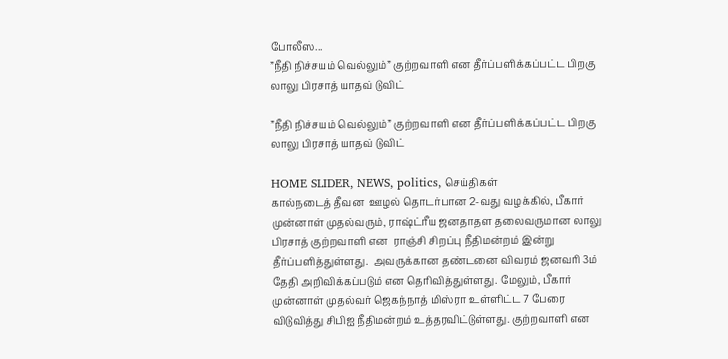போலீஸ...
”நீதி நிச்சயம் வெல்லும்” குற்றவாளி என தீர்ப்பளிக்கப்பட்ட பிறகு லாலு பிரசாத் யாதவ் டுவிட்

”நீதி நிச்சயம் வெல்லும்” குற்றவாளி என தீர்ப்பளிக்கப்பட்ட பிறகு லாலு பிரசாத் யாதவ் டுவிட்

HOME SLIDER, NEWS, politics, செய்திகள்
கால்நடைத் தீவன  ஊழல் தொடர்பான 2-வது வழக்கில், பீகார் முன்னாள் முதல்வரும், ராஷ்ட்ரீய ஜனதாதள தலைவருமான லாலு பிரசாத் குற்றவாளி என  ராஞ்சி சிறப்பு நீதிமன்றம் இன்று  தீர்ப்பளித்துள்ளது.  அவருக்கான தண்டனை விவரம் ஜனவரி 3ம் தேதி அறிவிக்கப்படும் என தெரிவித்துள்ளது. மேலும், பீகார் முன்னாள் முதல்வர் ஜெகந்நாத் மிஸ்ரா உள்ளிட்ட 7 பேரை விடுவித்து சிபிஐ நீதிமன்றம் உத்தரவிட்டுள்ளது. குற்றவாளி என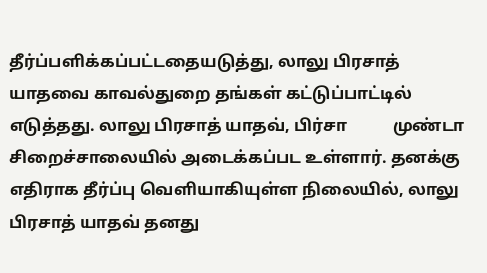தீர்ப்பளிக்கப்பட்டதையடுத்து, லாலு பிரசாத் யாதவை காவல்துறை தங்கள் கட்டுப்பாட்டில் எடுத்தது. லாலு பிரசாத் யாதவ், பிர்சா           முண்டா    சிறைச்சாலையில் அடைக்கப்பட உள்ளார். தனக்கு எதிராக தீர்ப்பு வெளியாகியுள்ள நிலையில், லாலு பிரசாத் யாதவ் தனது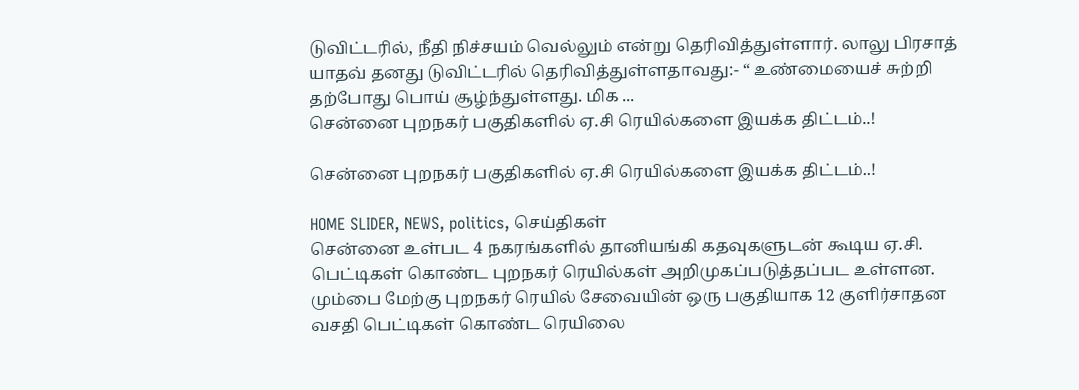டுவிட்டரில், நீதி நிச்சயம் வெல்லும் என்று தெரிவித்துள்ளார். லாலு பிரசாத் யாதவ் தனது டுவிட்டரில் தெரிவித்துள்ளதாவது:- “ உண்மையைச் சுற்றி தற்போது பொய் சூழ்ந்துள்ளது. மிக ...
சென்னை புறநகர் பகுதிகளில் ஏ.சி ரெயில்களை இயக்க திட்டம்..!

சென்னை புறநகர் பகுதிகளில் ஏ.சி ரெயில்களை இயக்க திட்டம்..!

HOME SLIDER, NEWS, politics, செய்திகள்
சென்னை உள்பட 4 நகரங்களில் தானியங்கி கதவுகளுடன் கூடிய ஏ.சி. பெட்டிகள் கொண்ட புறநகர் ரெயில்கள் அறிமுகப்படுத்தப்பட உள்ளன. மும்பை மேற்கு புறநகர் ரெயில் சேவையின் ஒரு பகுதியாக 12 குளிர்சாதன வசதி பெட்டிகள் கொண்ட ரெயிலை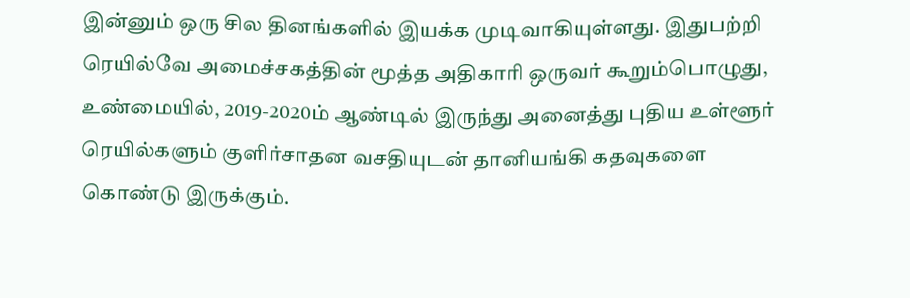இன்னும் ஒரு சில தினங்களில் இயக்க முடிவாகியுள்ளது. இதுபற்றி ரெயில்வே அமைச்சகத்தின் மூத்த அதிகாரி ஒருவர் கூறும்பொழுது, உண்மையில், 2019-2020ம் ஆண்டில் இருந்து அனைத்து புதிய உள்ளூர் ரெயில்களும் குளிர்சாதன வசதியுடன் தானியங்கி கதவுகளை கொண்டு இருக்கும்.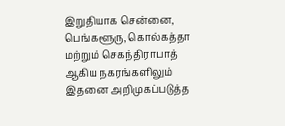இறுதியாக சென்னை, பெங்களூரு, கொல்கத்தா மற்றும் செகந்திராபாத் ஆகிய நகரங்களிலும் இதனை அறிமுகப்படுத்த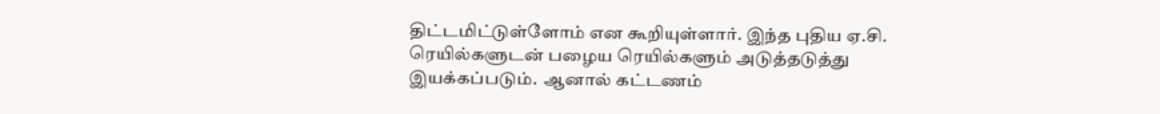திட்டமிட்டுள்ளோம் என கூறியுள்ளார். இந்த புதிய ஏ.சி. ரெயில்களுடன் பழைய ரெயில்களும் அடுத்தடுத்து இயக்கப்படும்.  ஆனால் கட்டணம்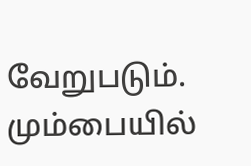வேறுபடும். மும்பையில்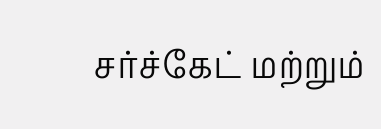சர்ச்கேட் மற்றும்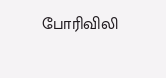போரிவிலி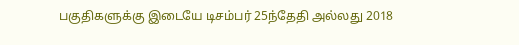பகுதிகளுக்கு இடையே டிசம்பர் 25ந்தேதி அல்லது 2018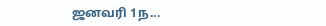ஜனவரி 1ந...